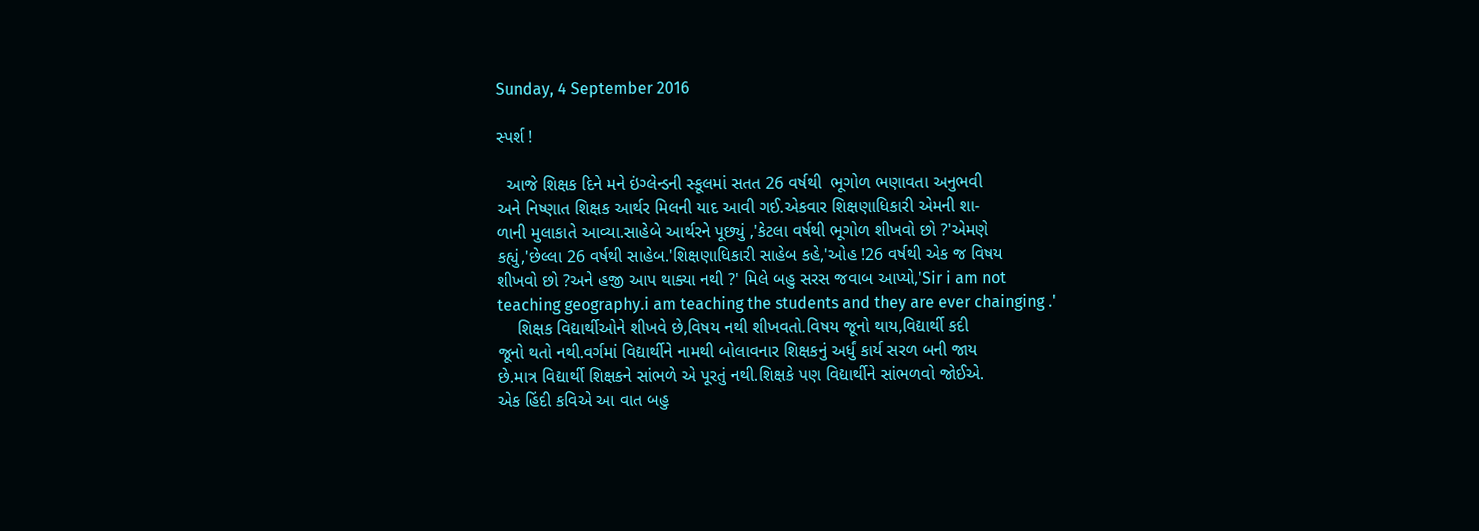Sunday, 4 September 2016

સ્પર્શ !

  આજે શિક્ષક દિને મને ઇંગ્લેન્ડની સ્કૂલમાં સતત 26 વર્ષથી  ભૂગોળ ભણાવતા અનુભવી
અને નિષ્ણાત શિક્ષક આર્થર મિલની યાદ આવી ગઈ.એકવાર શિક્ષણાધિકારી એમની શા-
ળાની મુલાકાતે આવ્યા.સાહેબે આર્થરને પૂછ્યું ,'કેટલા વર્ષથી ભૂગોળ શીખવો છો ?'એમણે
કહ્યું,'છેલ્લા 26 વર્ષથી સાહેબ.'શિક્ષણાધિકારી સાહેબ કહે,'ઓહ !26 વર્ષથી એક જ વિષય
શીખવો છો ?અને હજી આપ થાક્યા નથી ?' મિલે બહુ સરસ જવાબ આપ્યો,'Sir i am not
teaching geography.i am teaching the students and they are ever chainging .'
    શિક્ષક વિદ્યાર્થીઓને શીખવે છે,વિષય નથી શીખવતો.વિષય જૂનો થાય,વિદ્યાર્થી કદી
જૂનો થતો નથી.વર્ગમાં વિદ્યાર્થીને નામથી બોલાવનાર શિક્ષકનું અર્ધું કાર્ય સરળ બની જાય
છે.માત્ર વિદ્યાર્થી શિક્ષકને સાંભળે એ પૂરતું નથી.શિક્ષકે પણ વિદ્યાર્થીને સાંભળવો જોઈએ.
એક હિંદી કવિએ આ વાત બહુ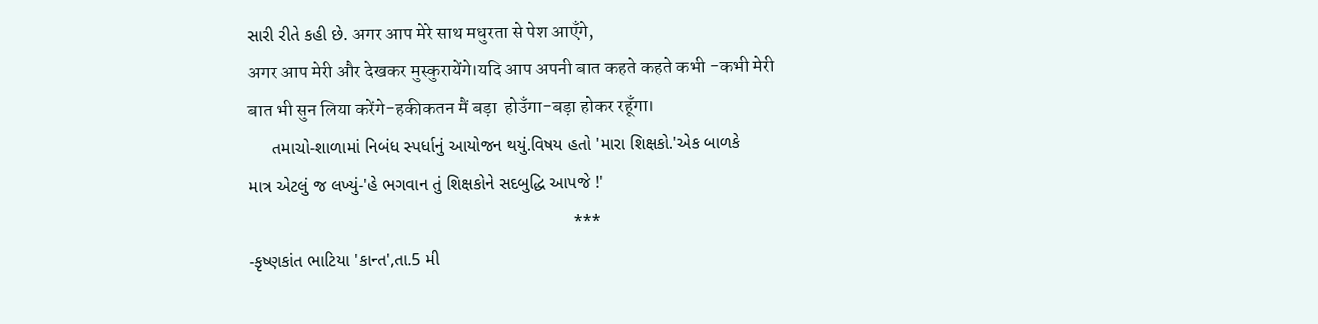સારી રીતે કહી છે. अगर आप मेरे साथ मधुरता से पेश आएँगे,
अगर आप मेरी और देखकर मुस्कुरायेंगे।यदि आप अपनी बात कहते कहते कभी -कभी मेरी
बात भी सुन लिया करेंगे-हकीकतन मैं बड़ा  होउँगा-बड़ा होकर रहूँगा।
     તમાચો-શાળામાં નિબંધ સ્પર્ધાનું આયોજન થયું.વિષય હતો 'મારા શિક્ષકો.'એક બાળકે
માત્ર એટલું જ લખ્યું-'હે ભગવાન તું શિક્ષકોને સદબુદ્ધિ આપજે !'
                                                                    ***
-કૃષ્ણકાંત ભાટિયા 'કાન્ત',તા.5 મી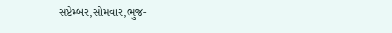સપ્ટેમ્બર,સોમવાર,ભુજ-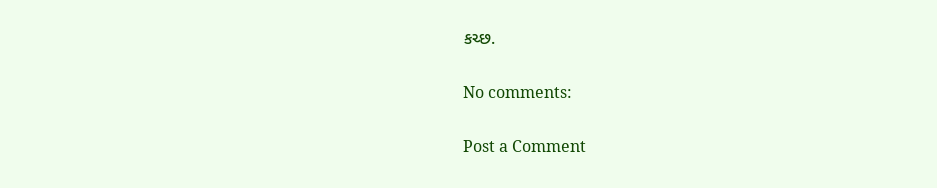કચ્છ.

No comments:

Post a Comment